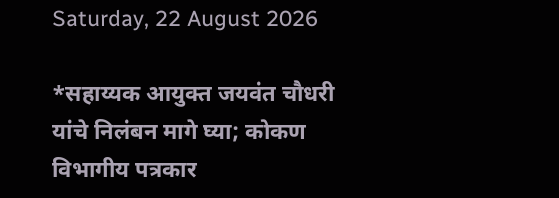Saturday, 22 August 2026

*सहाय्यक आयुक्त जयवंत चौधरी यांचे निलंबन मागे घ्या; कोकण विभागीय पत्रकार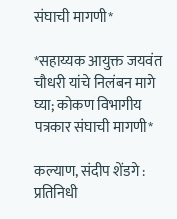संघाची मागणी*

*सहाय्यक आयुक्त जयवंत चौधरी यांचे निलंबन मागे घ्या; कोकण विभागीय पत्रकार संघाची मागणी*

कल्याण, संदीप शेंडगे : प्रतिनिधी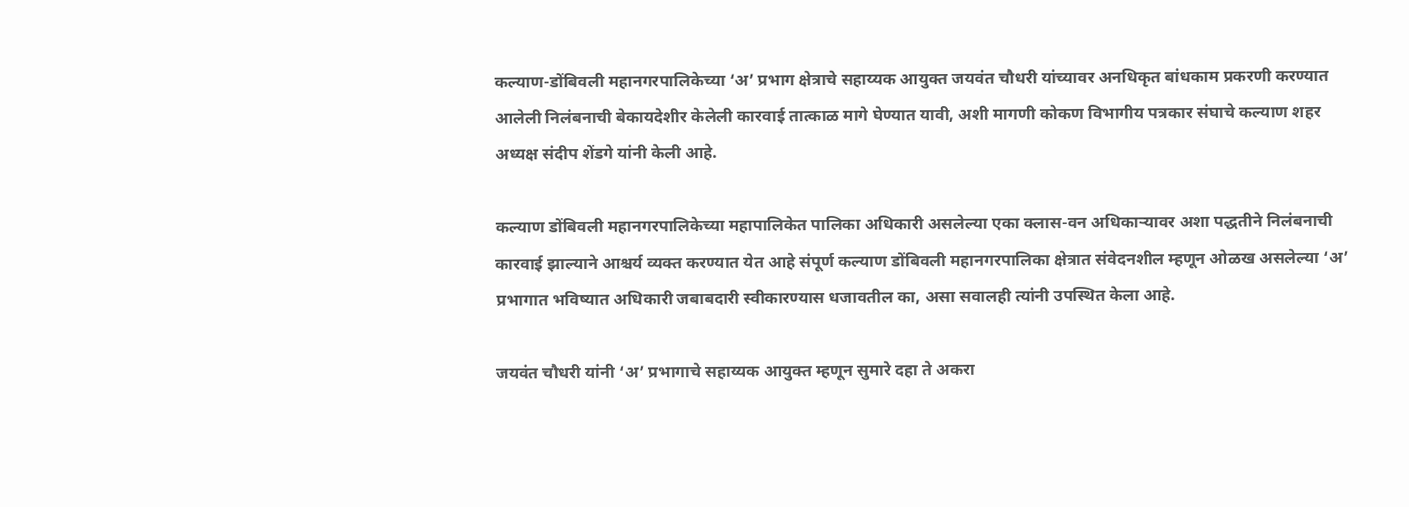कल्याण-डोंबिवली महानगरपालिकेच्या ‘अ’ प्रभाग क्षेत्राचे सहाय्यक आयुक्त जयवंत चौधरी यांच्यावर अनधिकृत बांधकाम प्रकरणी करण्यात आलेली निलंबनाची बेकायदेशीर केलेली कारवाई तात्काळ मागे घेण्यात यावी, अशी मागणी कोकण विभागीय पत्रकार संघाचे कल्याण शहर अध्यक्ष संदीप शेंडगे यांनी केली आहे.

कल्याण डोंबिवली महानगरपालिकेच्या महापालिकेत पालिका अधिकारी असलेल्या एका क्लास-वन अधिकाऱ्यावर अशा पद्धतीने निलंबनाची कारवाई झाल्याने आश्चर्य व्यक्त करण्यात येत आहे संपूर्ण कल्याण डोंबिवली महानगरपालिका क्षेत्रात संवेदनशील म्हणून ओळख असलेल्या ‘अ’ प्रभागात भविष्यात अधिकारी जबाबदारी स्वीकारण्यास धजावतील का, असा सवालही त्यांनी उपस्थित केला आहे.

जयवंत चौधरी यांनी ‘अ’ प्रभागाचे सहाय्यक आयुक्त म्हणून सुमारे दहा ते अकरा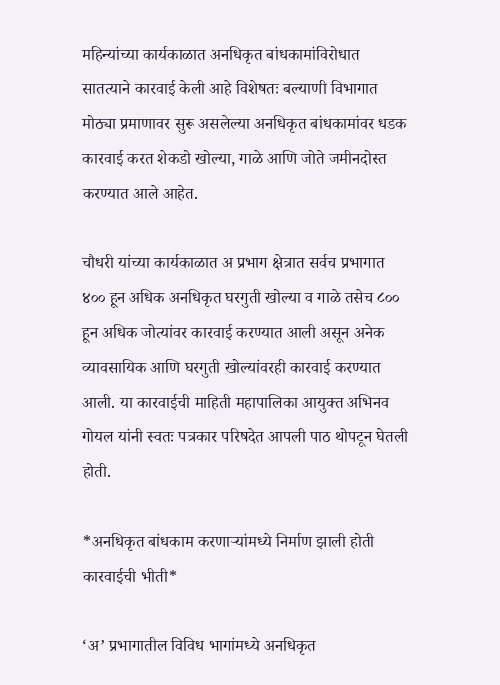महिन्यांच्या कार्यकाळात अनधिकृत बांधकामांविरोधात सातत्याने कारवाई केली आहे विशेषतः बल्याणी विभागात मोठ्या प्रमाणावर सुरू असलेल्या अनधिकृत बांधकामांवर धडक कारवाई करत शेकडो खोल्या, गाळे आणि जोते जमीनदोस्त करण्यात आले आहेत.

चौधरी यांच्या कार्यकाळात अ प्रभाग क्षेत्रात सर्वच प्रभागात ४०० हून अधिक अनधिकृत घरगुती खोल्या व गाळे तसेच ८०० हून अधिक जोत्यांवर कारवाई करण्यात आली असून अनेक व्यावसायिक आणि घरगुती खोल्यांवरही कारवाई करण्यात आली. या कारवाईची माहिती महापालिका आयुक्त अभिनव गोयल यांनी स्वतः पत्रकार परिषदेत आपली पाठ थोपटून घेतली होती.

*अनधिकृत बांधकाम करणाऱ्यांमध्ये निर्माण झाली होती कारवाईची भीती*

‘अ’ प्रभागातील विविध भागांमध्ये अनधिकृत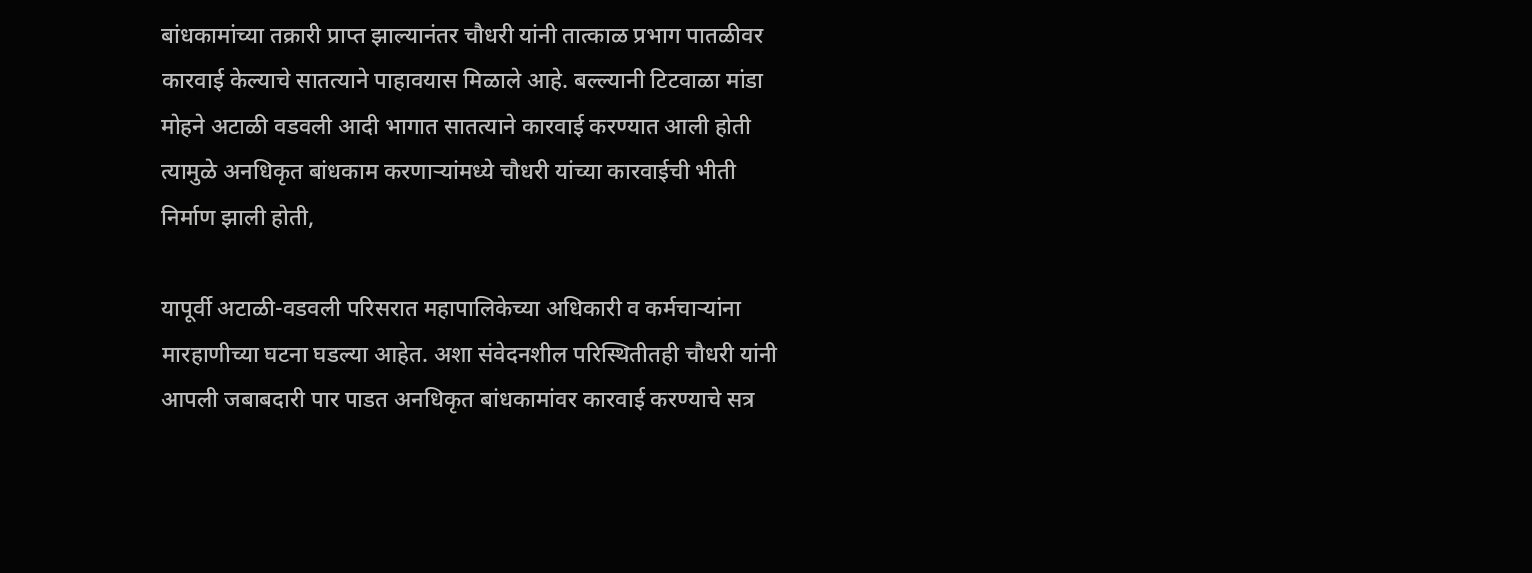बांधकामांच्या तक्रारी प्राप्त झाल्यानंतर चौधरी यांनी तात्काळ प्रभाग पातळीवर कारवाई केल्याचे सातत्याने पाहावयास मिळाले आहे. बल्ल्यानी टिटवाळा मांडा मोहने अटाळी वडवली आदी भागात सातत्याने कारवाई करण्यात आली होती त्यामुळे अनधिकृत बांधकाम करणाऱ्यांमध्ये चौधरी यांच्या कारवाईची भीती निर्माण झाली होती,

यापूर्वी अटाळी-वडवली परिसरात महापालिकेच्या अधिकारी व कर्मचाऱ्यांना मारहाणीच्या घटना घडल्या आहेत. अशा संवेदनशील परिस्थितीतही चौधरी यांनी आपली जबाबदारी पार पाडत अनधिकृत बांधकामांवर कारवाई करण्याचे सत्र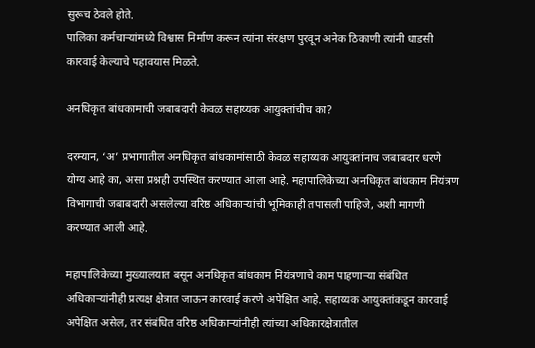सुरूच ठेवले होते.
पालिका कर्मचाऱ्यांमध्ये विश्वास निर्माण करून त्यांना संरक्षण पुरवून अनेक ठिकाणी त्यांनी धाडसी कारवाई केल्याचे पहावयास मिळते.

अनधिकृत बांधकामाची जबाबदारी केवळ सहाय्यक आयुक्तांचीच का?

दरम्यान, ‘अ’ प्रभागातील अनधिकृत बांधकामांसाठी केवळ सहाय्यक आयुक्तांनाच जबाबदार धरणे योग्य आहे का, असा प्रश्नही उपस्थित करण्यात आला आहे. महापालिकेच्या अनधिकृत बांधकाम नियंत्रण विभागाची जबाबदारी असलेल्या वरिष्ठ अधिकाऱ्यांची भूमिकाही तपासली पाहिजे, अशी मागणी करण्यात आली आहे.

महापालिकेच्या मुख्यालयात बसून अनधिकृत बांधकाम नियंत्रणाचे काम पाहणाऱ्या संबंधित अधिकाऱ्यांनीही प्रत्यक्ष क्षेत्रात जाऊन कारवाई करणे अपेक्षित आहे. सहाय्यक आयुक्तांकडून कारवाई अपेक्षित असेल, तर संबंधित वरिष्ठ अधिकाऱ्यांनीही त्यांच्या अधिकारक्षेत्रातील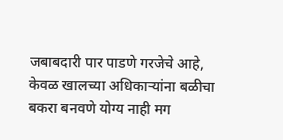जबाबदारी पार पाडणे गरजेचे आहे, केवळ खालच्या अधिकाऱ्यांना बळीचा बकरा बनवणे योग्य नाही मग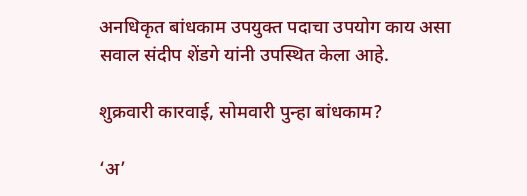अनधिकृत बांधकाम उपयुक्त पदाचा उपयोग काय असा सवाल संदीप शेंडगे यांनी उपस्थित केला आहे.

शुक्रवारी कारवाई, सोमवारी पुन्हा बांधकाम?

‘अ’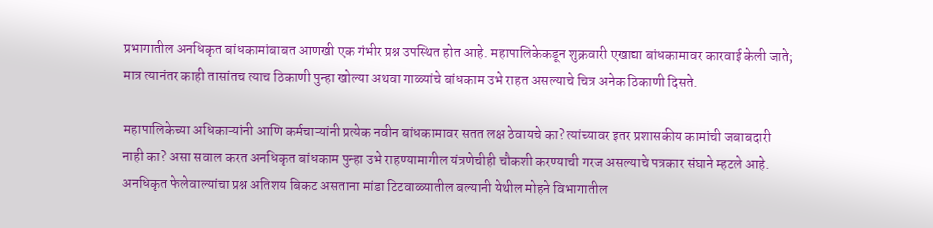प्रभागातील अनधिकृत बांधकामांबाबत आणखी एक गंभीर प्रश्न उपस्थित होत आहे. महापालिकेकडून शुक्रवारी एखाद्या बांधकामावर कारवाई केली जाते; मात्र त्यानंतर काही तासांतच त्याच ठिकाणी पुन्हा खोल्या अथवा गाळ्यांचे बांधकाम उभे राहत असल्याचे चित्र अनेक ठिकाणी दिसते.

महापालिकेच्या अधिकाऱ्यांनी आणि कर्मचाऱ्यांनी प्रत्येक नवीन बांधकामावर सतत लक्ष ठेवायचे का? त्यांच्यावर इतर प्रशासकीय कामांची जबाबदारी नाही का? असा सवाल करत अनधिकृत बांधकाम पुन्हा उभे राहण्यामागील यंत्रणेचीही चौकशी करण्याची गरज असल्याचे पत्रकार संघाने म्हटले आहे. अनधिकृत फेलेवाल्यांचा प्रश्न अतिशय बिकट असताना मांडा टिटवाळ्यातील बल्यानी येथील मोहने विभागातील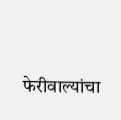फेरीवाल्यांचा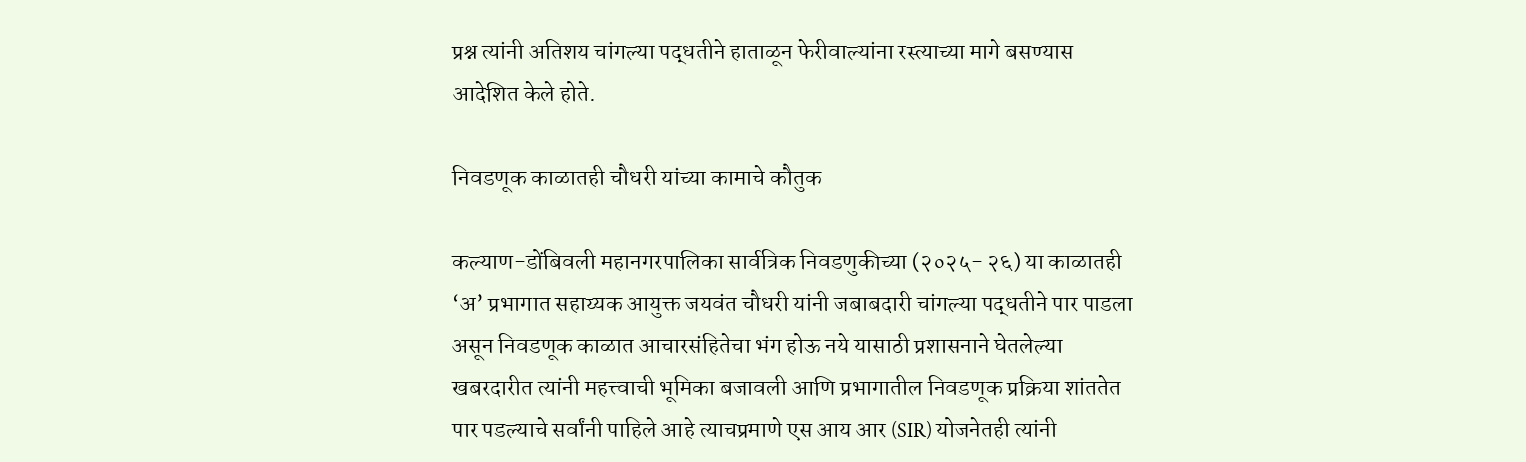प्रश्न त्यांनी अतिशय चांगल्या पद्धतीने हाताळून फेरीवाल्यांना रस्त्याच्या मागे बसण्यास आदेशित केले होते.

निवडणूक काळातही चौधरी यांच्या कामाचे कौतुक

कल्याण-डोंबिवली महानगरपालिका सार्वत्रिक निवडणुकीच्या (२०२५- २६) या काळातही ‘अ’ प्रभागात सहाय्यक आयुक्त जयवंत चौधरी यांनी जबाबदारी चांगल्या पद्धतीने पार पाडला असून निवडणूक काळात आचारसंहितेचा भंग होऊ नये यासाठी प्रशासनाने घेतलेल्या खबरदारीत त्यांनी महत्त्वाची भूमिका बजावली आणि प्रभागातील निवडणूक प्रक्रिया शांततेत पार पडल्याचे सर्वांनी पाहिले आहे त्याचप्रमाणे एस आय आर (SIR) योजनेतही त्यांनी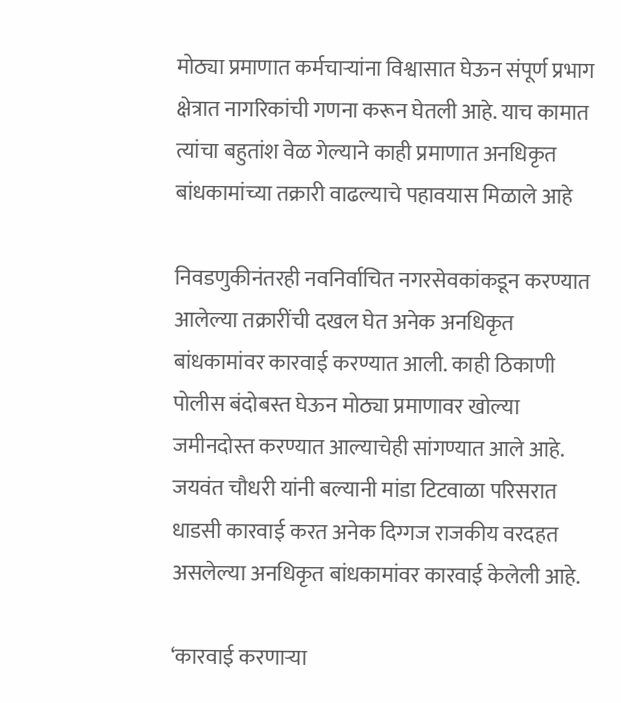मोठ्या प्रमाणात कर्मचाऱ्यांना विश्वासात घेऊन संपूर्ण प्रभाग क्षेत्रात नागरिकांची गणना करून घेतली आहे. याच कामात त्यांचा बहुतांश वेळ गेल्याने काही प्रमाणात अनधिकृत बांधकामांच्या तक्रारी वाढल्याचे पहावयास मिळाले आहे

निवडणुकीनंतरही नवनिर्वाचित नगरसेवकांकडून करण्यात आलेल्या तक्रारींची दखल घेत अनेक अनधिकृत बांधकामांवर कारवाई करण्यात आली. काही ठिकाणी पोलीस बंदोबस्त घेऊन मोठ्या प्रमाणावर खोल्या जमीनदोस्त करण्यात आल्याचेही सांगण्यात आले आहे. जयवंत चौधरी यांनी बल्यानी मांडा टिटवाळा परिसरात धाडसी कारवाई करत अनेक दिग्गज राजकीय वरदहत असलेल्या अनधिकृत बांधकामांवर कारवाई केलेली आहे.

‘कारवाई करणाऱ्या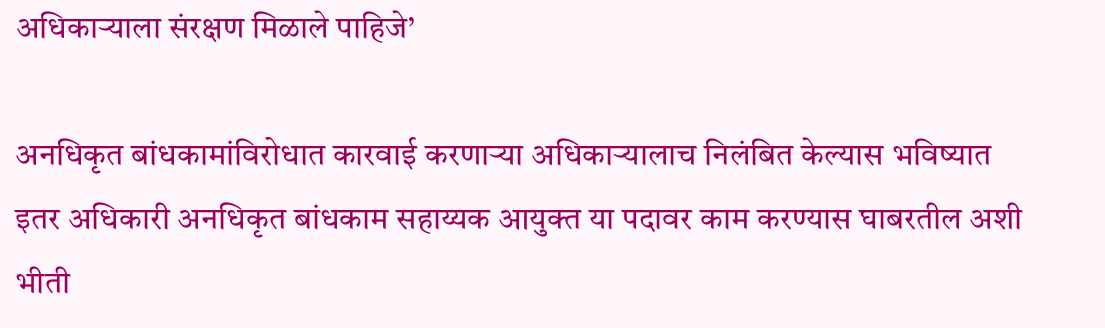अधिकाऱ्याला संरक्षण मिळाले पाहिजे’

अनधिकृत बांधकामांविरोधात कारवाई करणाऱ्या अधिकाऱ्यालाच निलंबित केल्यास भविष्यात इतर अधिकारी अनधिकृत बांधकाम सहाय्यक आयुक्त या पदावर काम करण्यास घाबरतील अशी भीती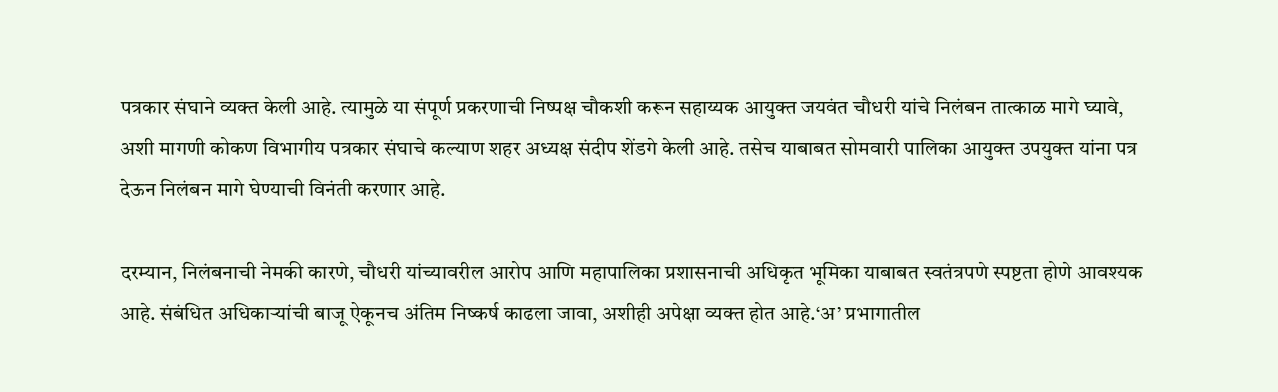पत्रकार संघाने व्यक्त केली आहे. त्यामुळे या संपूर्ण प्रकरणाची निष्पक्ष चौकशी करून सहाय्यक आयुक्त जयवंत चौधरी यांचे निलंबन तात्काळ मागे घ्यावे, अशी मागणी कोकण विभागीय पत्रकार संघाचे कल्याण शहर अध्यक्ष संदीप शेंडगे केली आहे. तसेच याबाबत सोमवारी पालिका आयुक्त उपयुक्त यांना पत्र देऊन निलंबन मागे घेण्याची विनंती करणार आहे.

दरम्यान, निलंबनाची नेमकी कारणे, चौधरी यांच्यावरील आरोप आणि महापालिका प्रशासनाची अधिकृत भूमिका याबाबत स्वतंत्रपणे स्पष्टता होणे आवश्यक आहे. संबंधित अधिकाऱ्यांची बाजू ऐकूनच अंतिम निष्कर्ष काढला जावा, अशीही अपेक्षा व्यक्त होत आहे.‘अ’ प्रभागातील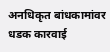अनधिकृत बांधकामांवर धडक कारवाई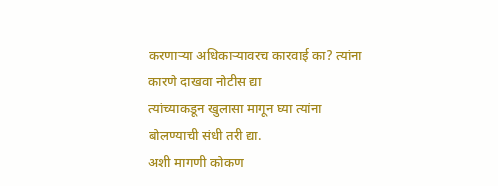करणाऱ्या अधिकाऱ्यावरच कारवाई का? त्यांना कारणे दाखवा नोटीस द्या
त्यांच्याकडून खुलासा मागून घ्या त्यांना बोलण्याची संधी तरी द्या.
अशी मागणी कोकण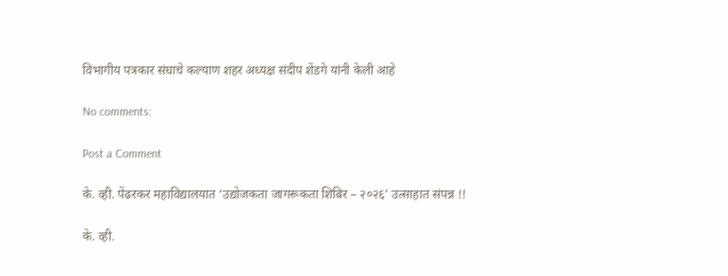विभागीय पत्रकार संघाचे कल्याण शहर अध्यक्ष संदीप शेंडगे यांनी केली आहे

No comments:

Post a Comment

के. व्ही. पेंढरकर महाविद्यालयात ‘उद्योजकता जागरूकता शिबिर – २०२६’ उत्साहात संपन्न !!

के. व्ही.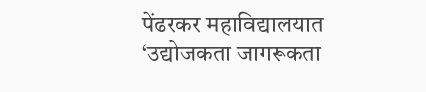पेंढरकर महाविद्यालयात ‘उद्योजकता जागरूकता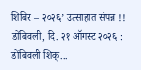शिबिर – २०२६’ उत्साहात संपन्न !! डोंबिवली, दि. २१ ऑगस्ट २०२६ : डोंबिवली शिक्...